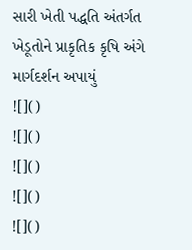સારી ખેતી પદ્ધતિ અંતર્ગત ખેડૂતોને પ્રાકૃતિક કૃષિ અંગે માર્ગદર્શન અપાયું
![]()
![]()
![]()
![]()
![]()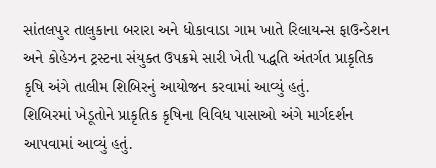સાંતલપુર તાલુકાના બરારા અને ધોકાવાડા ગામ ખાતે રિલાયન્સ ફાઉન્ડેશન અને કોહેઝન ટ્રસ્ટના સંયુક્ત ઉપક્રમે સારી ખેતી પદ્ધતિ અંતર્ગત પ્રાકૃતિક કૃષિ અંગે તાલીમ શિબિરનું આયોજન કરવામાં આવ્યું હતું.
શિબિરમાં ખેડૂતોને પ્રાકૃતિક કૃષિના વિવિધ પાસાઓ અંગે માર્ગદર્શન આપવામાં આવ્યું હતું.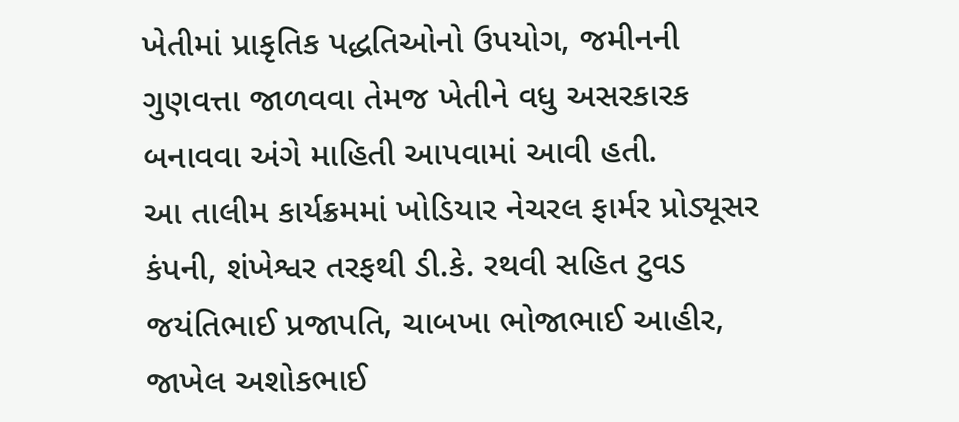ખેતીમાં પ્રાકૃતિક પદ્ધતિઓનો ઉપયોગ, જમીનની ગુણવત્તા જાળવવા તેમજ ખેતીને વધુ અસરકારક બનાવવા અંગે માહિતી આપવામાં આવી હતી.
આ તાલીમ કાર્યક્રમમાં ખોડિયાર નેચરલ ફાર્મર પ્રોડ્યૂસર કંપની, શંખેશ્વર તરફથી ડી.કે. રથવી સહિત ટુવડ જયંતિભાઈ પ્રજાપતિ, ચાબખા ભોજાભાઈ આહીર, જાખેલ અશોકભાઈ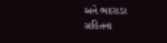અને ભદરાડા સહિતના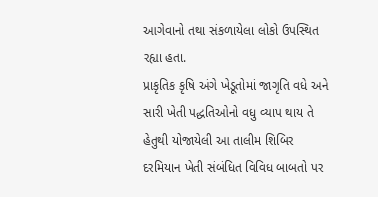આગેવાનો તથા સંકળાયેલા લોકો ઉપસ્થિત રહ્યા હતા.
પ્રાકૃતિક કૃષિ અંગે ખેડૂતોમાં જાગૃતિ વધે અને સારી ખેતી પદ્ધતિઓનો વધુ વ્યાપ થાય તે હેતુથી યોજાયેલી આ તાલીમ શિબિર દરમિયાન ખેતી સંબંધિત વિવિધ બાબતો પર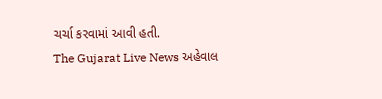ચર્ચા કરવામાં આવી હતી.
The Gujarat Live News અહેવાલ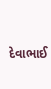દેવાભાઈ